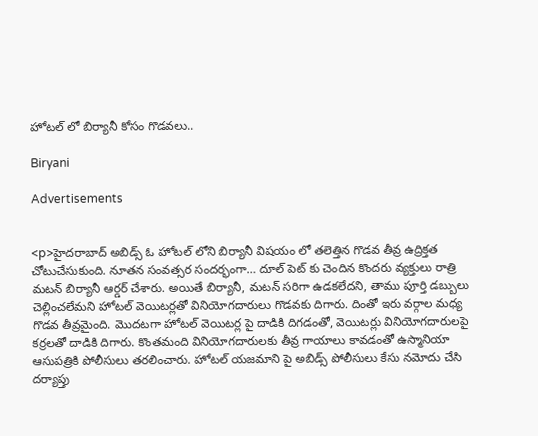హోటల్ లో బిర్యానీ కోసం గొడవలు..

Biryani

Advertisements


<p>హైదరాబాద్ అబిడ్స్ ఓ హోటల్ లోని బిర్యానీ విషయం లో తలెత్తిన గొడవ తీవ్ర ఉద్రిక్తత చోటుచేసుకుంది. నూతన సంవత్సర సందర్భంగా… దూల్ పెట్ కు చెందిన కొందరు వ్యక్తులు రాత్రి మటన్ బిర్యానీ ఆర్డర్ చేశారు. అయితే బిర్యానీ, మటన్ సరిగా ఉడకలేదని, తాము పూర్తి డబ్బులు చెల్లించలేమని హోటల్ వెయిటర్లతో వినియోగదారులు గొడవకు దిగారు. దింతో ఇరు వర్గాల మధ్య గొడవ తీవ్రమైంది. మొదటగా హోటల్ వెయిటర్ల పై దాడికి దిగడంతో, వెయిటర్లు వినియోగదారులపై కర్రలతో దాడికి దిగారు. కొంతమంది వినియోగదారులకు తీవ్ర గాయాలు కావడంతో ఉస్మానియా ఆసుపత్రికి పోలీసులు తరలించారు. హోటల్ యజమాని పై అబిడ్స్ పోలీసులు కేసు నమోదు చేసి దర్యాప్తు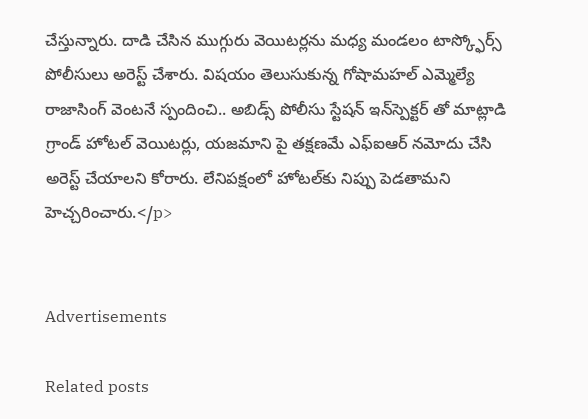చేస్తున్నారు. దాడి చేసిన ముగ్గురు వెయిటర్లను మధ్య మండలం టాస్క్ఫోర్స్ పోలీసులు అరెస్ట్ చేశారు. విషయం తెలుసుకున్న గోషామహల్ ఎమ్మెల్యే రాజాసింగ్ వెంటనే స్పందించి.. అబిడ్స్ పోలీసు స్టేషన్ ఇన్‌స్పెక్టర్ తో మాట్లాడి గ్రాండ్ హోటల్ వెయిటర్లు, యజమాని పై తక్షణమే ఎఫ్‌ఐఆర్ నమోదు చేసి అరెస్ట్ చేయాలని కోరారు. లేనిపక్షంలో హోటల్‌కు నిప్పు పెడతామని హెచ్చరించారు.</p>


Advertisements

Related posts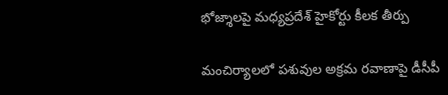భోజ్శాలపై మధ్యప్రదేశ్ హైకోర్టు కీలక తీర్పు

మంచిర్యాలలో పశువుల అక్రమ రవాణాపై డీసీపీ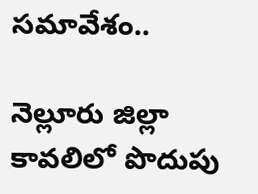సమావేశం..

నెల్లూరు జిల్లా కావలిలో పొదుపు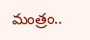మంత్రం..